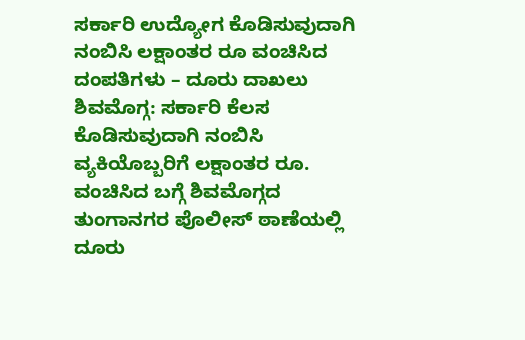ಸರ್ಕಾರಿ ಉದ್ಯೋಗ ಕೊಡಿಸುವುದಾಗಿ ನಂಬಿಸಿ ಲಕ್ಷಾಂತರ ರೂ ವಂಚಿಸಿದ ದಂಪತಿಗಳು – ದೂರು ದಾಖಲು
ಶಿವಮೊಗ್ಗ: ಸರ್ಕಾರಿ ಕೆಲಸ ಕೊಡಿಸುವುದಾಗಿ ನಂಬಿಸಿ ವ್ಯಕಿಯೊಬ್ಬರಿಗೆ ಲಕ್ಷಾಂತರ ರೂ. ವಂಚಿಸಿದ ಬಗ್ಗೆ ಶಿವಮೊಗ್ಗದ ತುಂಗಾನಗರ ಪೊಲೀಸ್ ಠಾಣೆಯಲ್ಲಿ ದೂರು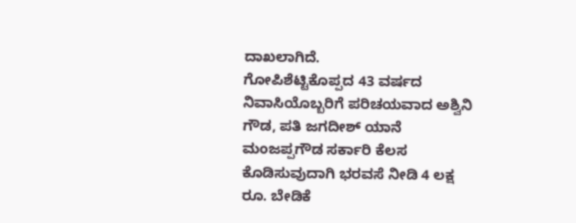ದಾಖಲಾಗಿದೆ.
ಗೋಪಿಶೆಟ್ಟಿಕೊಪ್ಪದ 43 ವರ್ಷದ ನಿವಾಸಿಯೊಬ್ಬರಿಗೆ ಪರಿಚಯವಾದ ಅಶ್ವಿನಿ ಗೌಡ, ಪತಿ ಜಗದೀಶ್ ಯಾನೆ ಮಂಜಪ್ಪಗೌಡ ಸರ್ಕಾರಿ ಕೆಲಸ ಕೊಡಿಸುವುದಾಗಿ ಭರವಸೆ ನೀಡಿ 4 ಲಕ್ಷ ರೂ. ಬೇಡಿಕೆ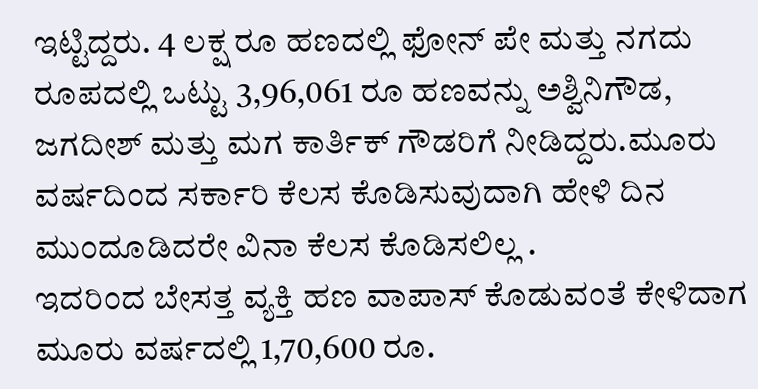ಇಟ್ಟಿದ್ದರು. 4 ಲಕ್ಷ ರೂ ಹಣದಲ್ಲಿ ಫೋನ್ ಪೇ ಮತ್ತು ನಗದು ರೂಪದಲ್ಲಿ ಒಟ್ಟು 3,96,061 ರೂ ಹಣವನ್ನು ಅಶ್ವಿನಿಗೌಡ, ಜಗದೀಶ್ ಮತ್ತು ಮಗ ಕಾರ್ತಿಕ್ ಗೌಡರಿಗೆ ನೀಡಿದ್ದರು.ಮೂರು ವರ್ಷದಿಂದ ಸರ್ಕಾರಿ ಕೆಲಸ ಕೊಡಿಸುವುದಾಗಿ ಹೇಳಿ ದಿನ ಮುಂದೂಡಿದರೇ ವಿನಾ ಕೆಲಸ ಕೊಡಿಸಲಿಲ್ಲ .
ಇದರಿಂದ ಬೇಸತ್ತ ವ್ಯಕ್ತಿ ಹಣ ವಾಪಾಸ್ ಕೊಡುವಂತೆ ಕೇಳಿದಾಗ ಮೂರು ವರ್ಷದಲ್ಲಿ 1,70,600 ರೂ.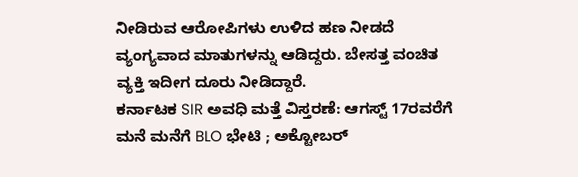ನೀಡಿರುವ ಆರೋಪಿಗಳು ಉಳಿದ ಹಣ ನೀಡದೆ ವ್ಯಂಗ್ಯವಾದ ಮಾತುಗಳನ್ನು ಆಡಿದ್ದರು. ಬೇಸತ್ತ ವಂಚಿತ ವ್ಯಕ್ತಿ ಇದೀಗ ದೂರು ನೀಡಿದ್ದಾರೆ.
ಕರ್ನಾಟಕ SIR ಅವಧಿ ಮತ್ತೆ ವಿಸ್ತರಣೆ: ಆಗಸ್ಟ್ 17ರವರೆಗೆ ಮನೆ ಮನೆಗೆ BLO ಭೇಟಿ ; ಅಕ್ಟೋಬರ್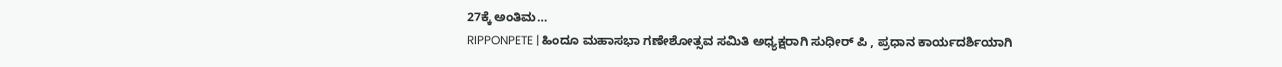27ಕ್ಕೆ ಅಂತಿಮ…
RIPPONPETE | ಹಿಂದೂ ಮಹಾಸಭಾ ಗಣೇಶೋತ್ಸವ ಸಮಿತಿ ಅಧ್ಯಕ್ಷರಾಗಿ ಸುಧೀರ್ ಪಿ , ಪ್ರಧಾನ ಕಾರ್ಯದರ್ಶಿಯಾಗಿ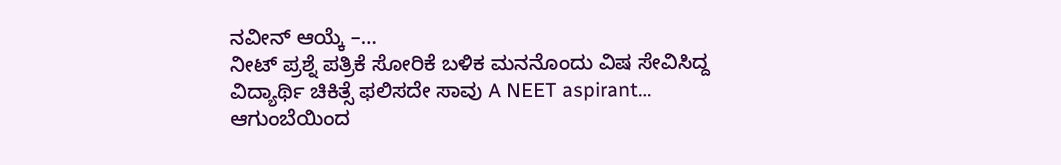ನವೀನ್ ಆಯ್ಕೆ –…
ನೀಟ್ ಪ್ರಶ್ನೆ ಪತ್ರಿಕೆ ಸೋರಿಕೆ ಬಳಿಕ ಮನನೊಂದು ವಿಷ ಸೇವಿಸಿದ್ದ ವಿದ್ಯಾರ್ಥಿ ಚಿಕಿತ್ಸೆ ಫಲಿಸದೇ ಸಾವು A NEET aspirant…
ಆಗುಂಬೆಯಿಂದ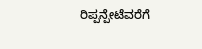ರಿಪ್ಪನ್ಪೇಟೆವರೆಗೆ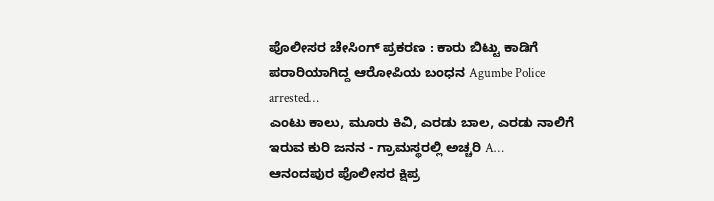ಪೊಲೀಸರ ಚೇಸಿಂಗ್ ಪ್ರಕರಣ : ಕಾರು ಬಿಟ್ಟು ಕಾಡಿಗೆ ಪರಾರಿಯಾಗಿದ್ದ ಆರೋಪಿಯ ಬಂಧನ Agumbe Police arrested…
ಎಂಟು ಕಾಲು, ಮೂರು ಕಿವಿ, ಎರಡು ಬಾಲ, ಎರಡು ನಾಲಿಗೆ ಇರುವ ಕುರಿ ಜನನ - ಗ್ರಾಮಸ್ಥರಲ್ಲಿ ಅಚ್ಚರಿ A…
ಆನಂದಪುರ ಪೊಲೀಸರ ಕ್ಷಿಪ್ರ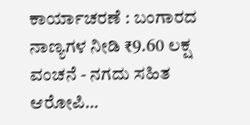ಕಾರ್ಯಾಚರಣೆ : ಬಂಗಾರದ ನಾಣ್ಯಗಳ ನೀಡಿ ₹9.60 ಲಕ್ಷ ವಂಚನೆ - ನಗದು ಸಹಿತ ಆರೋಪಿ…